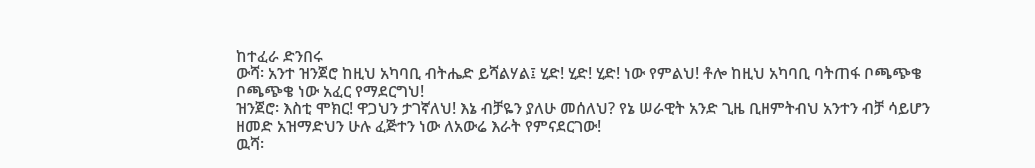ከተፈራ ድንበሩ
ውሻ፡ አንተ ዝንጀሮ ከዚህ አካባቢ ብትሔድ ይሻልሃል፤ ሂድ! ሂድ! ሂድ! ነው የምልህ! ቶሎ ከዚህ አካባቢ ባትጠፋ ቦጫጭቄ ቦጫጭቄ ነው አፈር የማደርግህ!
ዝንጀሮ፡ እስቲ ሞክር! ዋጋህን ታገኛለህ! እኔ ብቻዬን ያለሁ መሰለህ? የኔ ሠራዊት አንድ ጊዜ ቢዘምትብህ አንተን ብቻ ሳይሆን ዘመድ አዝማድህን ሁሉ ፈጅተን ነው ለአውሬ እራት የምናደርገው!
ዉሻ፡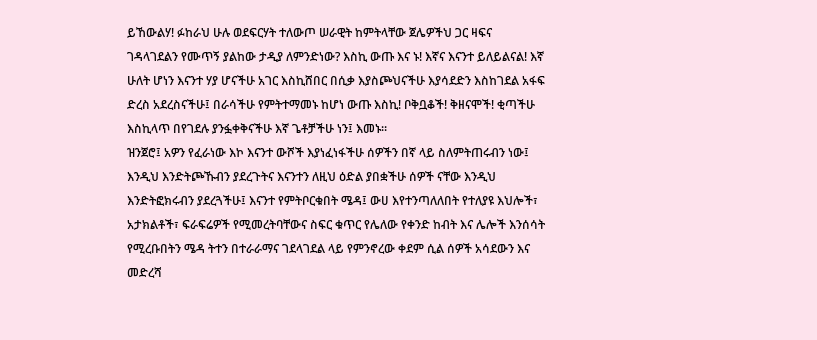ይኸውልሃ! ፉከራህ ሁሉ ወደፍርሃት ተለውጦ ሠራዊት ከምትላቸው ጀሌዎችህ ጋር ዛፍና ገዳላገደልን የሙጥኝ ያልከው ታዲያ ለምንድነው? እስኪ ውጡ እና ኑ! እኛና እናንተ ይለይልናል! እኛ ሁለት ሆነን እናንተ ሃያ ሆናችሁ አገር እስኪሸበር በሲቃ እያስጮህናችሁ እያሳደድን እስከገደል አፋፍ ድረስ አደረስናችሁ፤ በራሳችሁ የምትተማመኑ ከሆነ ውጡ እስኪ! ቦቅቧቆች! ቅዘናሞች! ቂጣችሁ እስኪላጥ በየገደሉ ያንፏቀቅናችሁ እኛ ጌቶቻችሁ ነን፤ እመኑ።
ዝንጀሮ፤ አዎን የፈራነው እኮ እናንተ ውሾች እያነፈነፋችሁ ሰዎችን በኛ ላይ ስለምትጠሩብን ነው፤ እንዲህ እንድትጮኹብን ያደረጉትና እናንተን ለዚህ ዕድል ያበቋችሁ ሰዎች ናቸው እንዲህ እንድትፎክሩብን ያደረጓችሁ፤ እናንተ የምትቦርቁበት ሜዳ፤ ውሀ እየተንጣለለበት የተለያዩ እህሎች፣ አታክልቶች፣ ፍራፍሬዎች የሚመረትባቸውና ስፍር ቁጥር የሌለው የቀንድ ከብት እና ሌሎች እንሰሳት የሚረቡበትን ሜዳ ትተን በተራራማና ገደላገደል ላይ የምንኖረው ቀደም ሲል ሰዎች አሳደውን እና መድረሻ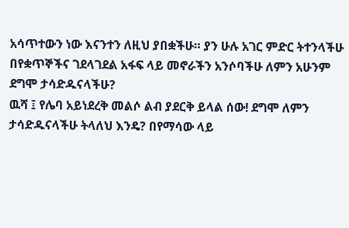አሳጥተውን ነው እናንተን ለዚህ ያበቋችሁ። ያን ሁሉ አገር ምድር ትተንላችሁ በየቋጥኞችና ገደላገደል አፋፍ ላይ መኖራችን አንሶባችሁ ለምን አሁንም ደግሞ ታሳድዱናላችሁ?
ዉሻ ፤ የሌባ አይነደረቅ መልሶ ልብ ያደርቅ ይላል ሰው! ደግሞ ለምን ታሳድዱናላችሁ ትላለህ እንዴ? በየማሳው ላይ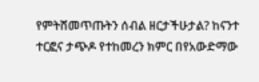የምትሸመጥጡትን ሰብል ዘርታችሁታል? ከናንተ ተርፎና ታጭዶ የተከመረን ክምር በየአውድማው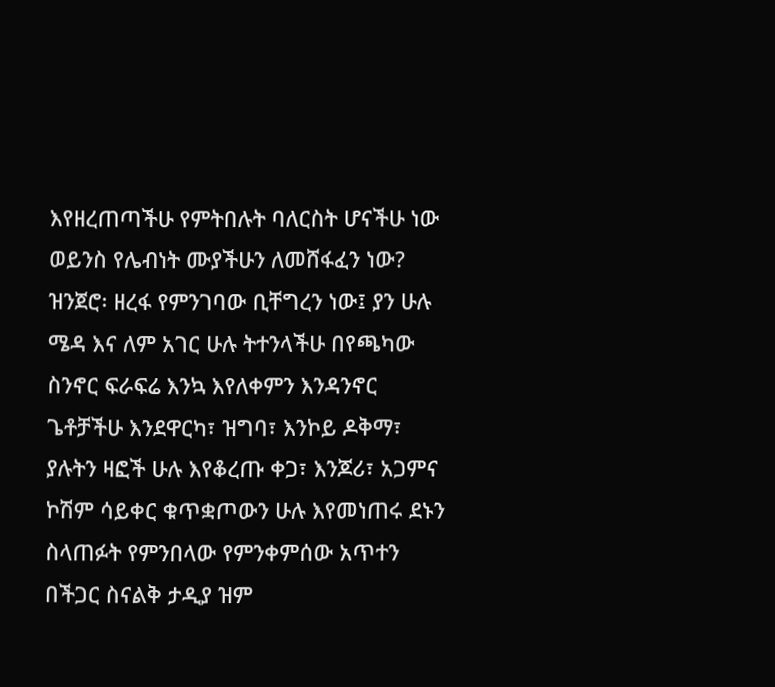እየዘረጠጣችሁ የምትበሉት ባለርስት ሆናችሁ ነው ወይንስ የሌብነት ሙያችሁን ለመሸፋፈን ነው?
ዝንጀሮ፡ ዘረፋ የምንገባው ቢቸግረን ነው፤ ያን ሁሉ ሜዳ እና ለም አገር ሁሉ ትተንላችሁ በየጫካው ስንኖር ፍራፍሬ እንኳ እየለቀምን እንዳንኖር ጌቶቻችሁ እንደዋርካ፣ ዝግባ፣ እንኮይ ዶቅማ፣ ያሉትን ዛፎች ሁሉ እየቆረጡ ቀጋ፣ እንጆሪ፣ አጋምና ኮሽም ሳይቀር ቁጥቋጦውን ሁሉ እየመነጠሩ ደኑን ስላጠፉት የምንበላው የምንቀምሰው አጥተን በችጋር ስናልቅ ታዲያ ዝም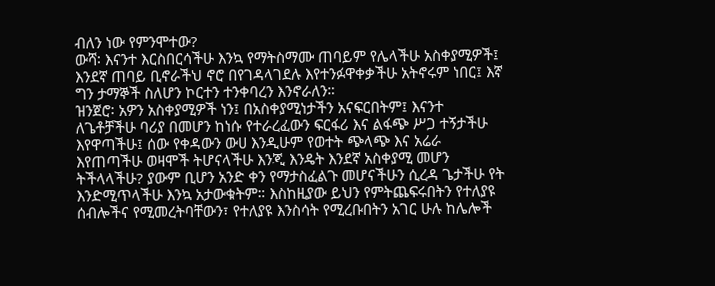ብለን ነው የምንሞተው?
ውሻ፡ እናንተ እርስበርሳችሁ እንኳ የማትስማሙ ጠባይም የሌላችሁ አስቀያሚዎች፤ እንደኛ ጠባይ ቢኖራችህ ኖሮ በየገዳላገደሉ እየተንፉዋቀቃችሁ አትኖሩም ነበር፤ እኛ ግን ታማኞች ስለሆን ኮርተን ተንቀባረን እንኖራለን።
ዝንጀሮ፡ አዎን አስቀያሚዎች ነን፤ በአስቀያሚነታችን አናፍርበትም፤ እናንተ ለጌቶቻችሁ ባሪያ በመሆን ከነሱ የተራረፈውን ፍርፋሪ እና ልፋጭ ሥጋ ተኝታችሁ እየዋጣችሁ፤ ሰው የቀዳውን ውሀ እንዲሁም የወተት ጭላጭ እና አሬራ እየጠጣችሁ ወዛሞች ትሆናላችሁ እንጂ እንዴት እንደኛ አስቀያሚ መሆን ትችላላችሁ? ያውም ቢሆን አንድ ቀን የማታስፈልጉ መሆናችሁን ሲረዳ ጌታችሁ የት እንድሚጥላችሁ እንኳ አታውቁትም። እስከዚያው ይህን የምትጨፍሩበትን የተለያዩ ሰብሎችና የሚመረትባቸውን፣ የተለያዩ እንስሳት የሚረቡበትን አገር ሁሉ ከሌሎች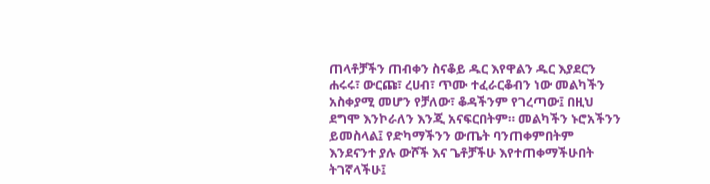ጠላቶቻችን ጠብቀን ስናቆይ ዱር እየዋልን ዱር እያደርን ሐሩሩ፣ ውርጩ፣ ረሀብ፣ ጥሙ ተፈራርቆብን ነው መልካችን አስቀያሚ መሆን የቻለው፣ ቆዳችንም የገረጣው፤ በዚህ ደግሞ እንኮራለን እንጂ አናፍርበትም። መልካችን ኑሮአችንን ይመስላል፤ የድካማችንን ውጤት ባንጠቀምበትም እንደናንተ ያሉ ውሾች እና ጌቶቻችሁ እየተጠቀማችሁበት ትገኛላችሁ፤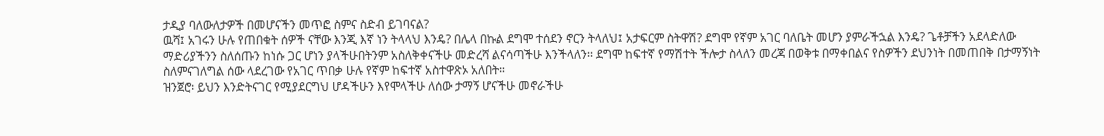ታዲያ ባለውለታዎች በመሆናችን መጥፎ ስምና ስድብ ይገባናል?
ዉሻ፤ አገሩን ሁሉ የጠበቁት ሰዎች ናቸው እንጂ እኛ ነን ትላላህ እንዴ? በሌላ በኩል ደግሞ ተሰደን ኖርን ትላለህ፤ አታፍርም ስትዋሽ? ደግሞ የኛም አገር ባለቤት መሆን ያምራችኋል እንዴ? ጌቶቻችን አደላድለው ማድሪያችንን ስለሰጡን ከነሱ ጋር ሆነን ያላችሁበትንም አስለቅቀናችሁ መድረሻ ልናሳጣችሁ እንችላለን፡፡ ደግሞ ከፍተኛ የማሽተት ችሎታ ስላለን መረጃ በወቅቱ በማቀበልና የስዎችን ደህንነት በመጠበቅ በታማኝነት ስለምናገለግል ሰው ላደረገው የአገር ጥበቃ ሁሉ የኛም ከፍተኛ አስተዋጽኦ አለበት።
ዝንጀሮ፡ ይህን እንድትናገር የሚያደርግህ ሆዳችሁን እየሞላችሁ ለሰው ታማኝ ሆናችሁ መኖራችሁ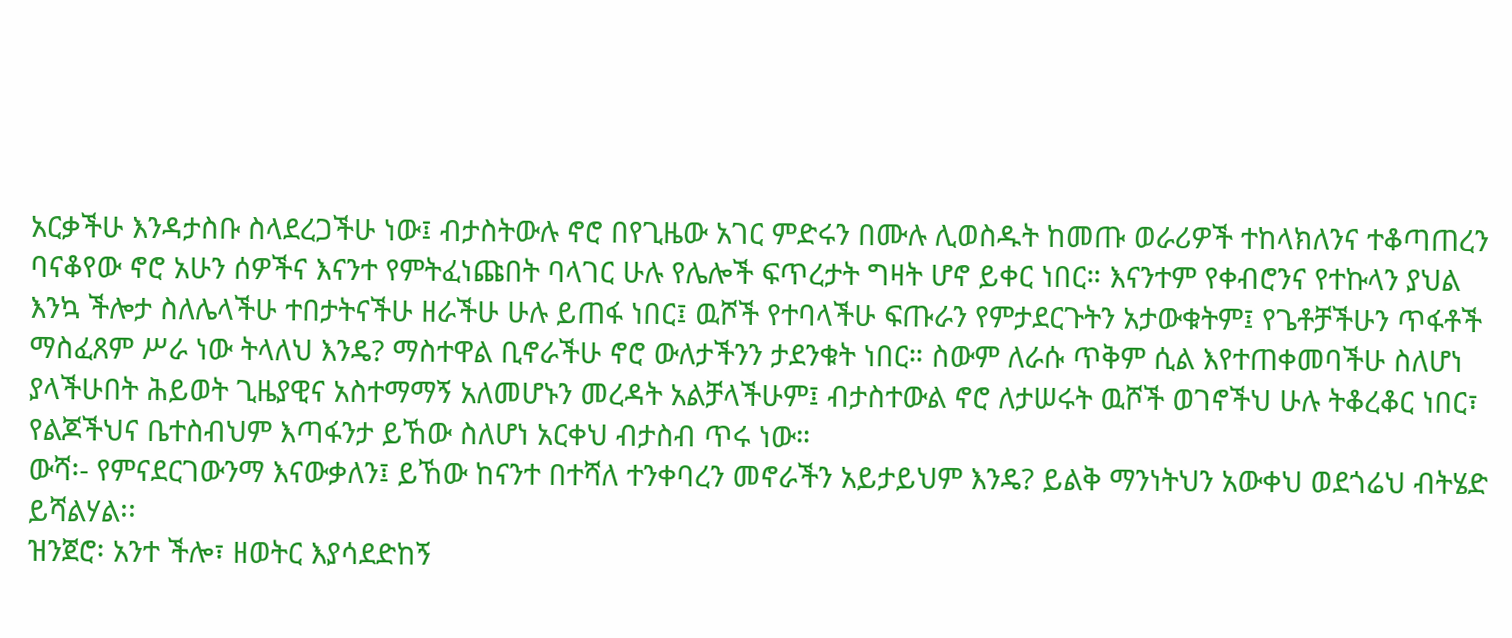አርቃችሁ እንዳታስቡ ስላደረጋችሁ ነው፤ ብታስትውሉ ኖሮ በየጊዜው አገር ምድሩን በሙሉ ሊወስዱት ከመጡ ወራሪዎች ተከላክለንና ተቆጣጠረን ባናቆየው ኖሮ አሁን ሰዎችና እናንተ የምትፈነጩበት ባላገር ሁሉ የሌሎች ፍጥረታት ግዛት ሆኖ ይቀር ነበር። እናንተም የቀብሮንና የተኩላን ያህል እንኳ ችሎታ ስለሌላችሁ ተበታትናችሁ ዘራችሁ ሁሉ ይጠፋ ነበር፤ ዉሾች የተባላችሁ ፍጡራን የምታደርጉትን አታውቁትም፤ የጌቶቻችሁን ጥፋቶች ማስፈጸም ሥራ ነው ትላለህ እንዴ? ማስተዋል ቢኖራችሁ ኖሮ ውለታችንን ታደንቁት ነበር። ስውም ለራሱ ጥቅም ሲል እየተጠቀመባችሁ ስለሆነ ያላችሁበት ሕይወት ጊዜያዊና አስተማማኝ አለመሆኑን መረዳት አልቻላችሁም፤ ብታስተውል ኖሮ ለታሠሩት ዉሾች ወገኖችህ ሁሉ ትቆረቆር ነበር፣ የልጆችህና ቤተስብህም እጣፋንታ ይኸው ስለሆነ አርቀህ ብታስብ ጥሩ ነው።
ውሻ፡- የምናደርገውንማ እናውቃለን፤ ይኸው ከናንተ በተሻለ ተንቀባረን መኖራችን አይታይህም እንዴ? ይልቅ ማንነትህን አውቀህ ወደጎሬህ ብትሄድ ይሻልሃል፡፡
ዝንጀሮ፡ አንተ ችሎ፣ ዘወትር እያሳደድከኝ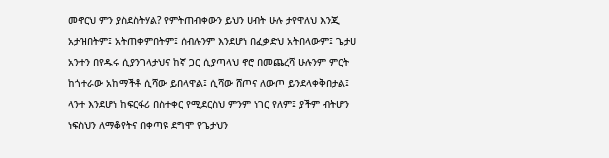መኖርህ ምን ያስደስትሃል? የምትጠብቀውን ይህን ሀብት ሁሉ ታየዋለህ እንጂ አታዝበትም፤ አትጠቀምበትም፤ ሰብሉንም እንደሆነ በፈቃድህ አትበላውም፤ ጌታሀ አንተን በየዱሩ ሲያንገላታህና ከኛ ጋር ሲያጣላህ ኖሮ በመጨረሻ ሁሉንም ምርት ከጎተራው አከማችቶ ሲሻው ይበላዋል፤ ሲሻው ሸጦና ለውጦ ይንደላቀቅበታል፤ ላንተ እንደሆነ ከፍርፋሪ በስተቀር የሚደርስህ ምንም ነገር የለም፤ ያችም ብትሆን ነፍስህን ለማቆየትና በቀጣዩ ደግሞ የጌታህን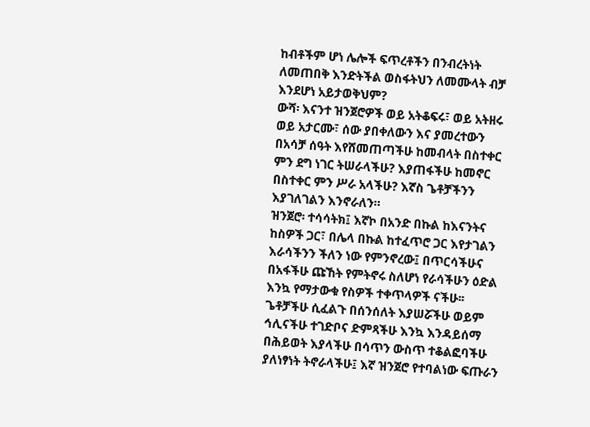ከብቶችም ሆነ ሌሎች ፍጥረቶችን በንብረትነት ለመጠበቅ እንድትችል ወስፋትህን ለመሙላት ብቻ እንደሆነ አይታወቅህም?
ውሻ፡ እናንተ ዝንጀሮዎች ወይ አትቆፍሩ፣ ወይ አትዘሩ ወይ አታርሙ፣ ሰው ያበቀለውን እና ያመረተውን በአሳቻ ሰዓት እየሸመጠጣችሁ ከመብላት በስተቀር ምን ደግ ነገር ትሠራላችሁ? እያጠፋችሁ ከመኖር በስተቀር ምን ሥራ አላችሁ? እኛስ ጌቶቻችንን እያገለገልን እንኖራለን።
ዝንጀሮ፡ ተሳሳትክ፤ እኛኮ በአንድ በኩል ከእናንትና ከስዎች ጋር፣ በሌላ በኩል ከተፈጥሮ ጋር እየታገልን እራሳችንን ችለን ነው የምንኖረው፤ በጥርሳችሁና በአፋችሁ ጩኸት የምትኖሩ ስለሆነ የራሳችሁን ዕድል እንኳ የማታውቁ የስዎች ተቀጥላዎች ናችሁ፡፡ ጌቶቻችሁ ሲፈልጉ በሰንሰለት እያሠሯችሁ ወይም ኅሊናችሁ ተገድቦና ድምጻችሁ እንኳ እንዳይሰማ በሕይወት እያላችሁ በሳጥን ውስጥ ተቆልፎባችሁ ያለነፃነት ትኖራላችሁ፤ እኛ ዝንጀሮ የተባልነው ፍጡራን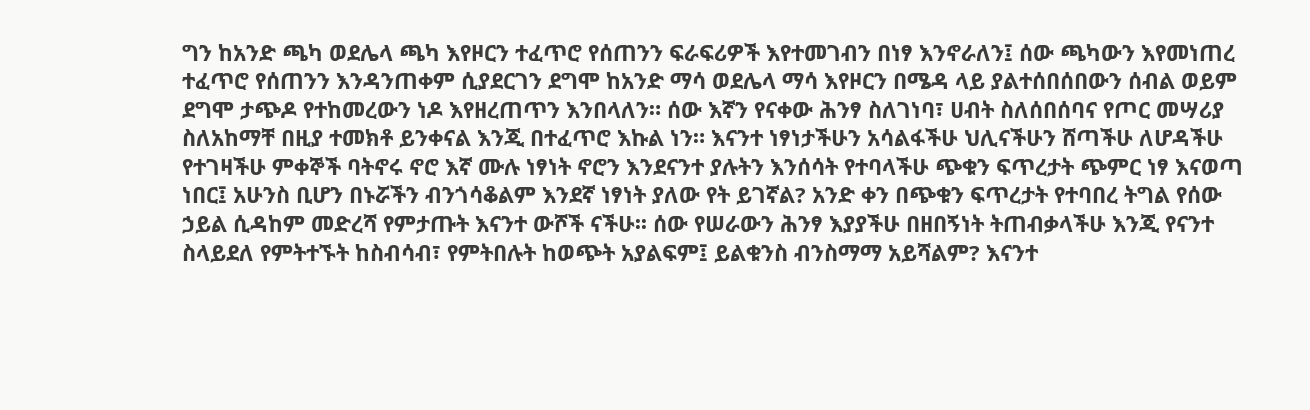ግን ከአንድ ጫካ ወደሌላ ጫካ እየዞርን ተፈጥሮ የሰጠንን ፍራፍሪዎች እየተመገብን በነፃ እንኖራለን፤ ሰው ጫካውን እየመነጠረ ተፈጥሮ የሰጠንን እንዳንጠቀም ሲያደርገን ደግሞ ከአንድ ማሳ ወደሌላ ማሳ እየዞርን በሜዳ ላይ ያልተሰበሰበውን ሰብል ወይም ደግሞ ታጭዶ የተከመረውን ነዶ እየዘረጠጥን እንበላለን። ሰው እኛን የናቀው ሕንፃ ስለገነባ፣ ሀብት ስለሰበሰባና የጦር መሣሪያ ስለአከማቸ በዚያ ተመክቶ ይንቀናል እንጂ በተፈጥሮ እኩል ነን። እናንተ ነፃነታችሁን አሳልፋችሁ ህሊናችሁን ሸጣችሁ ለሆዳችሁ የተገዛችሁ ምቀኞች ባትኖሩ ኖሮ እኛ ሙሉ ነፃነት ኖሮን እንደናንተ ያሉትን እንሰሳት የተባላችሁ ጭቁን ፍጥረታት ጭምር ነፃ እናወጣ ነበር፤ አሁንስ ቢሆን በኑሯችን ብንጎሳቆልም እንደኛ ነፃነት ያለው የት ይገኛል? አንድ ቀን በጭቁን ፍጥረታት የተባበረ ትግል የሰው ኃይል ሲዳከም መድረሻ የምታጡት እናንተ ውሾች ናችሁ፡፡ ሰው የሠራውን ሕንፃ እያያችሁ በዘበኝነት ትጠብቃላችሁ እንጂ የናንተ ስላይደለ የምትተኙት ከስብሳብ፣ የምትበሉት ከወጭት አያልፍም፤ ይልቁንስ ብንስማማ አይሻልም? እናንተ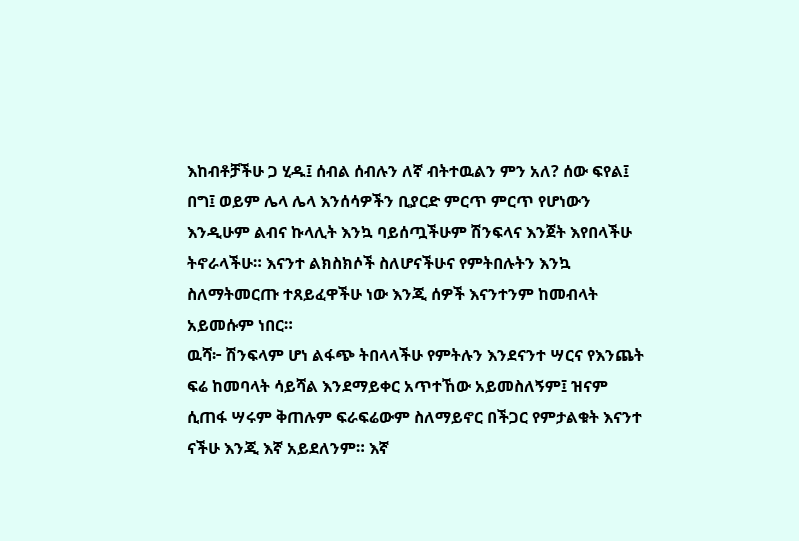እከብቶቻችሁ ጋ ሂዱ፤ ሰብል ሰብሉን ለኛ ብትተዉልን ምን አለ? ሰው ፍየል፤ በግ፤ ወይም ሌላ ሌላ እንሰሳዎችን ቢያርድ ምርጥ ምርጥ የሆነውን እንዲሁም ልብና ኩላሊት እንኳ ባይሰጧችሁም ሽንፍላና እንጀት እየበላችሁ ትኖራላችሁ። እናንተ ልክስክሶች ስለሆናችሁና የምትበሉትን እንኳ ስለማትመርጡ ተጸይፈዋችሁ ነው እንጂ ሰዎች እናንተንም ከመብላት አይመሱም ነበር።
ዉሻ፦ ሽንፍላም ሆነ ልፋጭ ትበላላችሁ የምትሉን እንደናንተ ሣርና የእንጨት ፍሬ ከመባላት ሳይሻል እንደማይቀር አጥተኸው አይመስለኝም፤ ዝናም ሲጠፋ ሣሩም ቅጠሉም ፍራፍሬውም ስለማይኖር በችጋር የምታልቁት እናንተ ናችሁ እንጂ እኛ አይደለንም። እኛ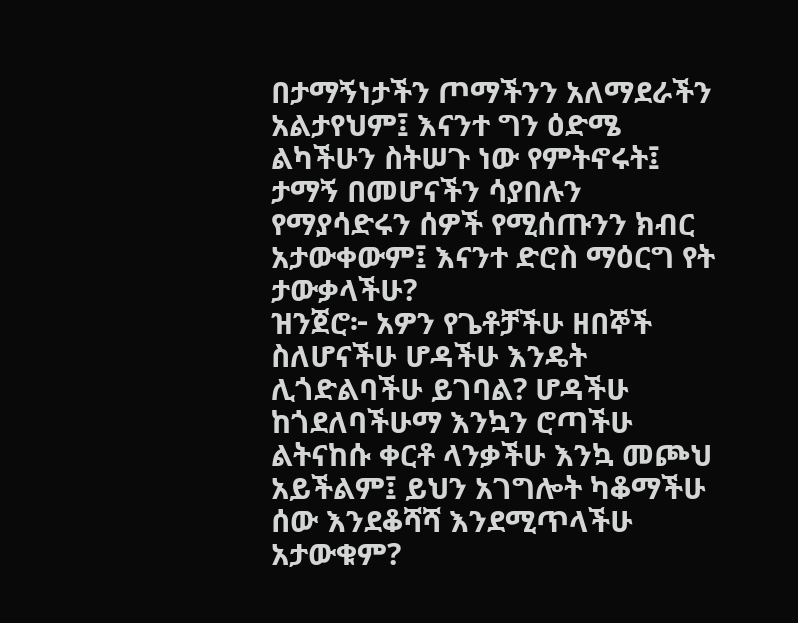በታማኝነታችን ጦማችንን አለማደራችን አልታየህም፤ እናንተ ግን ዕድሜ ልካችሁን ስትሠጉ ነው የምትኖሩት፤ ታማኝ በመሆናችን ሳያበሉን የማያሳድሩን ሰዎች የሚሰጡንን ክብር አታውቀውም፤ እናንተ ድሮስ ማዕርግ የት ታውቃላችሁ?
ዝንጀሮ፦ አዎን የጌቶቻችሁ ዘበኞች ስለሆናችሁ ሆዳችሁ እንዴት ሊጎድልባችሁ ይገባል? ሆዳችሁ ከጎደለባችሁማ እንኳን ሮጣችሁ ልትናከሱ ቀርቶ ላንቃችሁ እንኳ መጮህ አይችልም፤ ይህን አገግሎት ካቆማችሁ ሰው እንደቆሻሻ እንደሚጥላችሁ አታውቁም?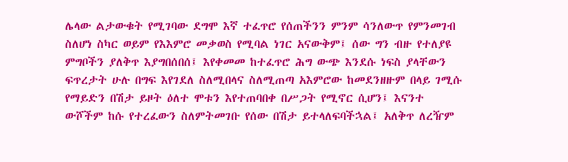ሌላው ልታውቁት የሚገባው ደግሞ እኛ ተፈጥሮ የሰጠችንን ምንም ሳንለውጥ የምንመገብ ስለሆነ ስካር ወይም የእእምሮ መቃወስ የሚባል ነገር አናውቅም፤ ሰው ግን ብዙ የተለያዩ ምግቦችን ያለቅጥ እያግበሰበሰ፤ እየቀመመ ከተፈጥሮ ሕግ ውጭ እንደሱ ነፍስ ያላቸውን ፍጥረታት ሁሉ በግፍ እየገደለ ስለሚበላና ስለሚጠጣ አእምሮው ከመደንዘዙም በላይ ገሚሱ የማይድን በሽታ ይዞት ዕለተ ሞቱን እየተጠባበቀ በሥጋት የሚኖር ሲሆን፤ እናንተ ውሾችም ከሱ የተረፈውን ስለምትመገቡ የሰው በሽታ ይተላለፍባችኋል፤ አለቅጥ ለረዥም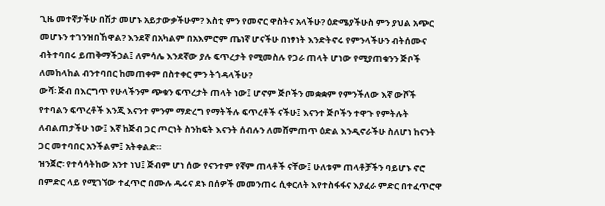ጊዜ መተኛታችሁ በሽታ መሆኑ አይታውቃችሁም? እስቲ ምን የመኖር ዋስትና አላችሁ? ዕድሜያችሁስ ምን ያህል አጭር መሆኑን ተገንዝበኸዋል? እንደኛ በአካልም በአእምሮም ጤነኛ ሆናችሁ በነፃነት እንድትኖሩ የምንላችሁን ብትሰሙና ብትተባበሩ ይጠቅማችኃል፤ ለምሳሌ እንደኛው ያሉ ፍጥረታት የሚመስሉ የጋራ ጠላት ሆነው የሚያጠቁንን ጅቦች ለመከላከል ብንተባበር ከመጠቀም በስተቀር ምን ትጎዳላችሁ?
ውሻ፡ ጅብ በእርግጥ የሁላችንም ጭቁን ፍጥረታት ጠላት ነው፤ ሆኖም ጅቦችን መቋቋም የምንችለው እኛ ውሾች የተባልን ፍጥረቶች እንጂ እናንተ ምንም ማድረግ የማትችሉ ፍጥረቶች ናችሁ፤ እናንተ ጅቦችን ተዋጉ የምትሉት ለብልጠታችሁ ነው፤ እኛ ከጅብ ጋር ጦርነት ስንከፍት እናንት ሰብሉን ለመሸምጠጥ ዕድል እንዲኖራችሁ ስለሆነ ከናንት ጋር መተባበር አንችልም፤ አትቀልድ።
ዝንጀሮ፡ የተሳሳትከው አንተ ነህ፤ ጅብም ሆነ ሰው የናንተም የኛም ጠላቶች ናቸው፤ ሁለቱም ጠላቶቻችን ባይሆኑ ኖሮ በምድር ላይ የሚገኘው ተፈጥሮ በሙሉ ዱሩና ደኑ በሰዎች መመንጠሩ ሲቀርለት እየተስፋፋና እያፈራ ምድር በተፈጥሮዋ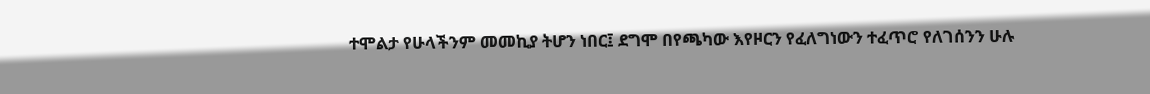ተሞልታ የሁላችንም መመኪያ ትሆን ነበር፤ ደግሞ በየጫካው እየዞርን የፈለግነውን ተፈጥሮ የለገሰንን ሁሉ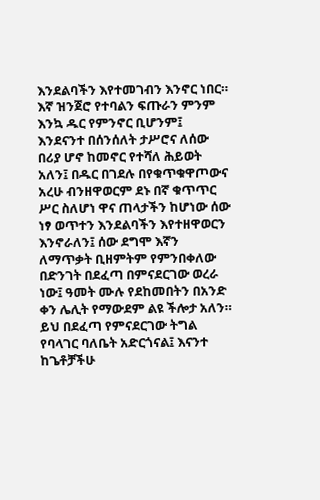እንደልባችን እየተመገብን እንኖር ነበር። እኛ ዝንጀሮ የተባልን ፍጡራን ምንም እንኳ ዱር የምንኖር ቢሆንም፤ እንደናንተ በሰንሰለት ታሥሮና ለሰው በሪያ ሆኖ ከመኖር የተሻለ ሕይወት አለን፤ በዱር በገደሉ በየቁጥቁዋጦውና አረሁ ብንዘዋወርም ደኑ በኛ ቁጥጥር ሥር ስለሆነ ዋና ጠላታችን ከሆነው ሰው ነፃ ወጥተን እንደልባችን እየተዘዋወርን እንኖራለን፤ ሰው ደግሞ እኛን ለማጥቃት ቢዘምትም የምንበቀለው በድንገት በደፈጣ በምናደርገው ወረራ ነው፤ ዓመት ሙሉ የደከመበትን በአንድ ቀን ሌሊት የማውደም ልዩ ችሎታ አለን። ይህ በደፈጣ የምናደርገው ትግል የባላገር ባለቤት አድርጎናል፤ እናንተ ከጌቶቻችሁ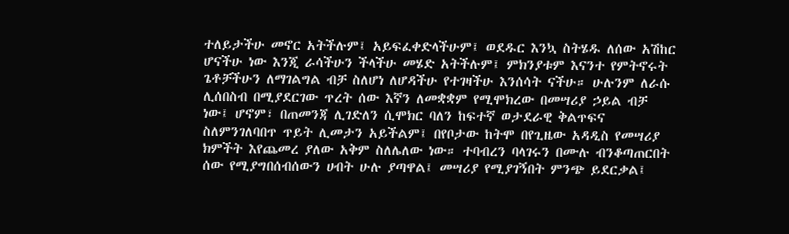ተለይታችሁ መኖር አትችሉም፤ አይፍፈቀድላችሁም፤ ወደዱር እንኳ ስትሄዱ ለሰው አሽከር ሆናችሁ ነው እንጂ ራሳችሁን ችላችሁ መሄድ አትችሉም፤ ምክንያቱም እናንተ የምትኖሩት ጌቶቻችሁን ለማገልግል ብቻ ስለሆነ ለሆዳችሁ የተገዛችሁ እንሰሳት ናችሁ። ሁሉንም ለራሱ ሊሰበስብ በሚያደርገው ጥረት ሰው እኛን ለመቋቋም የሚሞክረው በመሣሪያ ኃይል ብቻ ነው፤ ሆኖም፣ በጠመንጃ ሊገድለን ሲሞክር ባለን ከፍተኛ ወታደራዊ ቅልጥፍና ስለምንገለባበጥ ጥይት ሊመታን አይችልም፤ በየቦታው ከትሞ በየጊዜው አዳዲስ የመሣሪያ ክምችት እየጨመረ ያለው አቅም ስለሌለው ነው። ተባብረን ባላገሩን በሙሉ ብንቆጣጠርበት ሰው የሚያግበሰብሰውን ሀብት ሁሉ ያጣዋል፤ መሣሪያ የሚያገኝበት ምንጭ ይደርቃል፤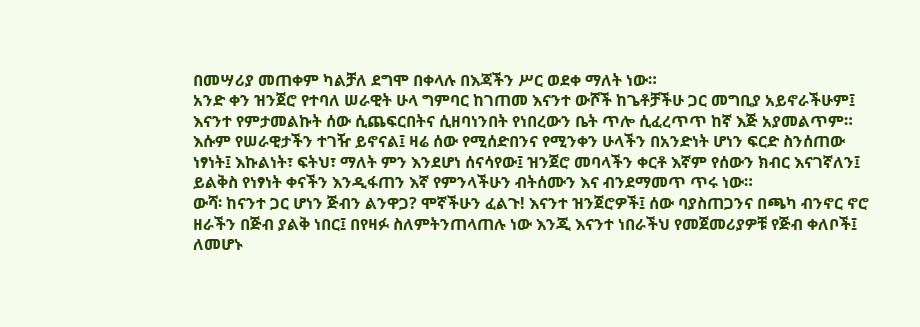በመሣሪያ መጠቀም ካልቻለ ደግሞ በቀላሉ በእጃችን ሥር ወደቀ ማለት ነው።
አንድ ቀን ዝንጀሮ የተባለ ሠራዊት ሁላ ግምባር ከገጠመ እናንተ ውሾች ከጌቶቻችሁ ጋር መግቢያ አይኖራችሁም፤ እናንተ የምታመልኩት ሰው ሲጨፍርበትና ሲዘባነንበት የነበረውን ቤት ጥሎ ሲፈረጥጥ ከኛ እጅ አያመልጥም። እሱም የሠራዊታችን ተገዥ ይኖናል፤ ዛሬ ሰው የሚሰድበንና የሚንቀን ሁላችን በአንድነት ሆነን ፍርድ ስንሰጠው ነፃነት፤ እኩልነት፣ ፍትህ፣ ማለት ምን እንደሆነ ሰናሳየው፤ ዝንጀሮ መባላችን ቀርቶ እኛም የሰውን ክብር እናገኛለን፤ ይልቅስ የነፃነት ቀናችን እንዲፋጠን እኛ የምንላችሁን ብትሰሙን እና ብንደማመጥ ጥሩ ነው።
ውሻ፡ ከናንተ ጋር ሆነን ጅብን ልንዋጋ? ሞኛችሁን ፈልጉ! እናንተ ዝንጀሮዎች፤ ሰው ባያስጠጋንና በጫካ ብንኖር ኖሮ ዘራችን በጅብ ያልቅ ነበር፤ በየዛፉ ስለምትንጠላጠሉ ነው እንጂ እናንተ ነበራችህ የመጀመሪያዎቹ የጅብ ቀለቦች፤ ለመሆኑ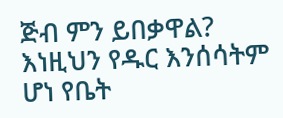ጅብ ምን ይበቃዋል? እነዚህን የዱር እንሰሳትም ሆነ የቤት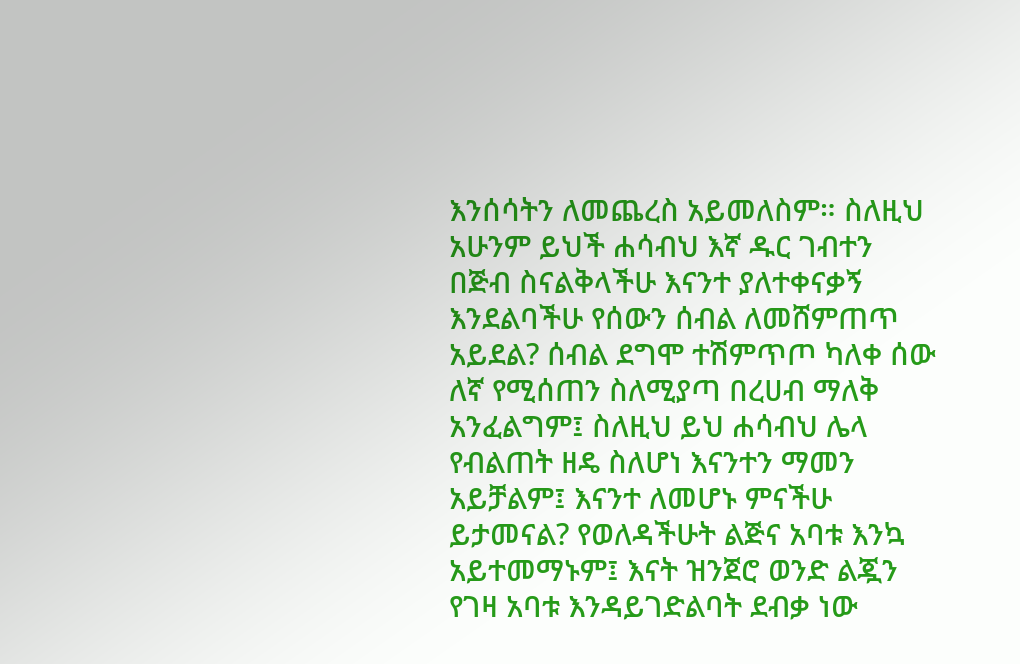እንሰሳትን ለመጨረስ አይመለስም። ስለዚህ አሁንም ይህች ሐሳብህ እኛ ዱር ገብተን በጅብ ስናልቅላችሁ እናንተ ያለተቀናቃኝ እንደልባችሁ የሰውን ሰብል ለመሸምጠጥ አይደል? ሰብል ደግሞ ተሽምጥጦ ካለቀ ሰው ለኛ የሚሰጠን ስለሚያጣ በረሀብ ማለቅ አንፈልግም፤ ስለዚህ ይህ ሐሳብህ ሌላ የብልጠት ዘዴ ስለሆነ እናንተን ማመን አይቻልም፤ እናንተ ለመሆኑ ምናችሁ ይታመናል? የወለዳችሁት ልጅና አባቱ እንኳ አይተመማኑም፤ እናት ዝንጀሮ ወንድ ልጇን የገዛ አባቱ እንዳይገድልባት ደብቃ ነው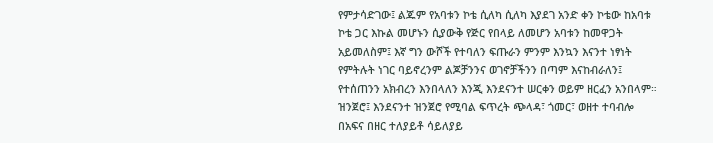የምታሳድገው፤ ልጁም የአባቱን ኮቴ ሲለካ ሲለካ እያደገ አንድ ቀን ኮቴው ከአባቱ ኮቴ ጋር እኩል መሆኑን ሲያውቅ የጅር የበላይ ለመሆን አባቱን ከመዋጋት አይመለስም፤ እኛ ግን ውሾች የተባለን ፍጡራን ምንም እንኳን እናንተ ነፃነት የምትሉት ነገር ባይኖረንም ልጆቻንንና ወገኖቻችንን በጣም እናከብራለን፤ የተሰጠንን አክብረን እንበላለን እንጂ እንደናንተ ሠርቀን ወይም ዘርፈን አንበላም።
ዝንጀሮ፤ እንደናንተ ዝንጀሮ የሚባል ፍጥረት ጭላዳ፣ ጎመር፣ ወዘተ ተባብሎ በአፍና በዘር ተለያይቶ ሳይለያይ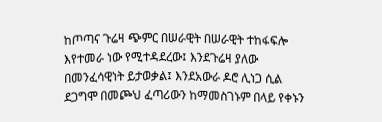ከጦጣና ጉሬዛ ጭምር በሠራዊት በሠራዊት ተከፋፍሎ እየተመራ ነው የሚተዳደረው፤ እንደጉሬዛ ያለው በመንፈሳዊነት ይታወቃል፤ እንደአውራ ዶሮ ሊነጋ ሲል ደጋግሞ በመጮህ ፈጣሪውን ከማመስገኑም በላይ የቀኑን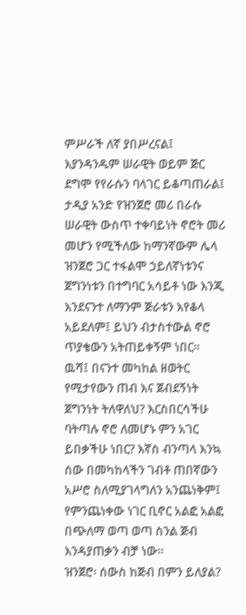ምሥራች ለኛ ያበሥረናል፤ እያንዳንዱም ሠራዊት ወይም ጅር ደግሞ የየራሱን ባላገር ይቆጣጠራል፤ ታዲያ አንድ የዝንጀሮ መሪ በራሱ ሠራዊት ውስጥ ተቀባይነት ኖሮት መሪ መሆን የሚችለው ከማንኛውም ሌላ ዝንጀሮ ጋር ተፋልሞ ኃይለኛነቱንና ጀግንነቱን በተግባር አሳይቶ ነው እንጂ እንደናንተ ለማንም ጅራቱን እየቆላ አይደለም፤ ይህን ብታስተውል ኖሮ ጥያቄውን አትጠይቀኝም ነበር።
ዉሻ፤ በናንተ መካከል ዘወትር የሚታየውን ጠብ እና ጀብደኝነት ጀግንነት ትለዋለህ? እርስበርሳችሁ ባትጣሉ ኖሮ ለመሆኑ ምን አገር ይበቃችሁ ነበር? እኛስ ብንጣላ እንኳ ሰው በመካከላችን ገብቶ ጠበኛውን አሥሮ ስለሚያገላግለን አንጨነቅም፤ የምንጨነቀው ነገር ቢኖር አልፎ አልፎ በጭለማ ወጣ ወጣ ስንል ጅብ እንዳያጠቃን ብቻ ነው።
ዝንጀሮ፡ ሰውስ ከጅብ በምን ይለያል?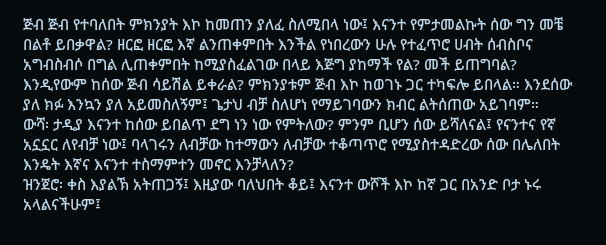ጅብ ጅብ የተባለበት ምክንያት እኮ ከመጠን ያለፈ ስለሚበላ ነው፤ እናንተ የምታመልኩት ሰው ግን መቼ በልቶ ይበቃዋል? ዘርፎ ዘርፎ እኛ ልንጠቀምበት እንችል የነበረውን ሁሉ የተፈጥሮ ሀብት ሰብስቦና አግብስብሶ በግል ሊጠቀምበት ከሚያስፈልገው በላይ እጅግ ያከማች የል? መች ይጠግባል? እንዲየውም ከሰው ጅብ ሳይሽል ይቀራል? ምክንያቱም ጅብ እኮ ከወገኑ ጋር ተካፍሎ ይበላል። እንደሰው ያለ ክፉ እንኳን ያለ አይመስለኝም፤ ጌታህ ብቻ ስለሆነ የማይገባውን ክብር ልትሰጠው አይገባም።
ውሻ፡ ታዲያ እናንተ ከሰው ይበልጥ ደግ ነን ነው የምትለው? ምንም ቢሆን ሰው ይሻለናል፤ የናንተና የኛ አኗኗር ለየብቻ ነው፤ ባላገሩን ለብቻው ከተማውን ለብቻው ተቆጣጥሮ የሚያስተዳድረው ሰው በሌለበት እንዴት እኛና እናንተ ተስማምተን መኖር እንቻላለን?
ዝንጀሮ፡ ቀስ እያልኽ አትጠጋኝ፤ እዚያው ባለህበት ቆይ፤ እናንተ ውሾች እኮ ከኛ ጋር በአንድ ቦታ ኑሩ አላልናችሁም፤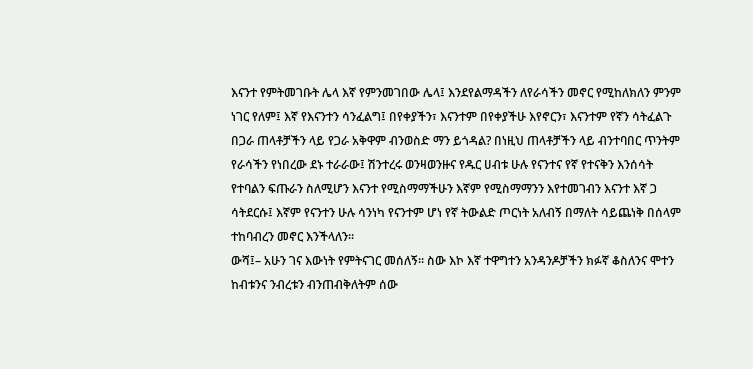እናንተ የምትመገቡት ሌላ እኛ የምንመገበው ሌላ፤ እንደየልማዳችን ለየራሳችን መኖር የሚከለክለን ምንም ነገር የለም፤ እኛ የእናንተን ሳንፈልግ፤ በየቀያችን፣ እናንተም በየቀያችሁ እየኖርን፣ እናንተም የኛን ሳትፈልጉ በጋራ ጠላቶቻችን ላይ የጋራ አቅዋም ብንወስድ ማን ይጎዳል? በነዚህ ጠላቶቻችን ላይ ብንተባበር ጥንትም የራሳችን የነበረው ደኑ ተራራው፤ ሽንተረሩ ወንዛወንዙና የዱር ሀብቱ ሁሉ የናንተና የኛ የተናቅን እንሰሳት የተባልን ፍጡራን ስለሚሆን እናንተ የሚስማማችሁን እኛም የሚስማማንን እየተመገብን እናንተ እኛ ጋ ሳትደርሱ፤ እኛም የናንተን ሁሉ ሳንነካ የናንተም ሆነ የኛ ትውልድ ጦርነት አለብኝ በማለት ሳይጨነቅ በሰላም ተከባብረን መኖር እንችላለን።
ውሻ፤– አሁን ገና እውነት የምትናገር መሰለኝ። ስው እኮ እኛ ተዋግተን አንዳንዶቻችን ክፉኛ ቆስለንና ሞተን ከብቱንና ንብረቱን ብንጠብቅለትም ሰው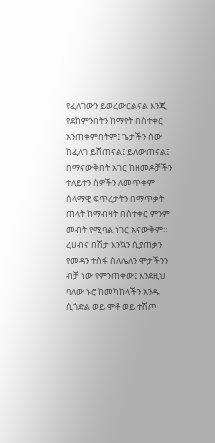የፈለገውን ይወረውርልናል እንጂ የደከምንበትን ከማየት በስተቀር አንጠቀምበትም፤ ጌታችን ሰው ከፈለገ ይሸጠናል፤ ይለውጠናል፤ በማናውቅበት አገር ከዘመዶቻችን ተለይተን ስዎችን ለመጥቀም ሰላማዊ ፍጥረታትን በማጥቃት ጠላት ከማብዛት በስተቀር ምንም መብት የሚባል ነገር አናውቅም። ረሀብና በሽታ እንኳን ሲያጠቃን የመዳን ተስፋ ስለሌለን ሞታችንን ብቻ ነው የምንጠቀው፤ እንደዚህ ባለው ኑሮ ከመካከላችን አንዱ ሲጎድል ወይ ሞቶ ወይ ተሽጦ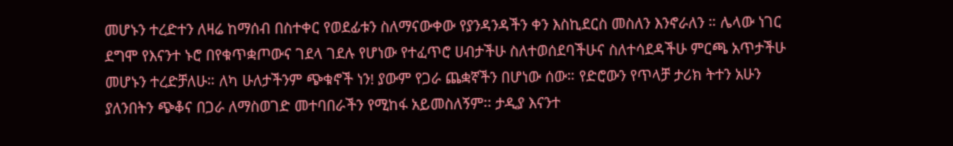መሆኑን ተረድተን ለዛሬ ከማሰብ በስተቀር የወደፊቱን ስለማናውቀው የያንዳንዳችን ቀን እስኪደርስ መስለን እንኖራለን ። ሌላው ነገር ደግሞ የእናንተ ኑሮ በየቁጥቋጦውና ገደላ ገደሉ የሆነው የተፈጥሮ ሀብታችሁ ስለተወሰደባችሁና ስለተሳደዳችሁ ምርጫ አጥታችሁ መሆኑን ተረድቻለሁ። ለካ ሁለታችንም ጭቁኖች ነን! ያውም የጋራ ጨቋኛችን በሆነው ሰው። የድሮውን የጥላቻ ታሪክ ትተን አሁን ያለንበትን ጭቆና በጋራ ለማስወገድ መተባበራችን የሚከፋ አይመስለኝም፡፡ ታዲያ እናንተ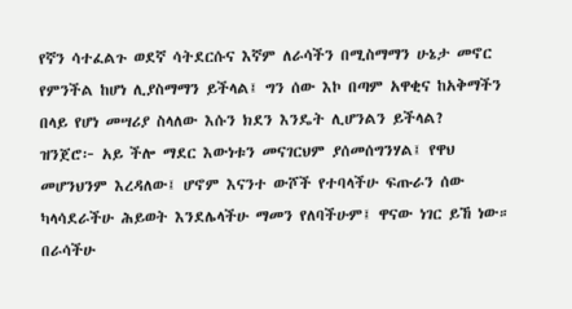የኛን ሳተፈልጉ ወደኛ ሳትደርሱና እኛም ለራሳችን በሚስማማን ሁኔታ መኖር የምንችል ከሆነ ሊያስማማን ይችላል፤ ግን ሰው እኮ በጣም አዋቂና ከአቅማችን በላይ የሆነ መሣሪያ ስላለው እሱን ክደን እንዴት ሊሆንልን ይችላል?
ዝንጀሮ፦ አይ ችሎ ማደር እውነቱን መናገርህም ያሰመሰግንሃል፤ የዋህ መሆንህንም እረዳለው፤ ሆኖም እናንተ ውሾች የተባላችሁ ፍጡራን ሰው ካላሳደራችሁ ሕይወት እንደሌላችሁ ማመን የለባችሁም፤ ዋናው ነገር ይኸ ነው። በራሳችሁ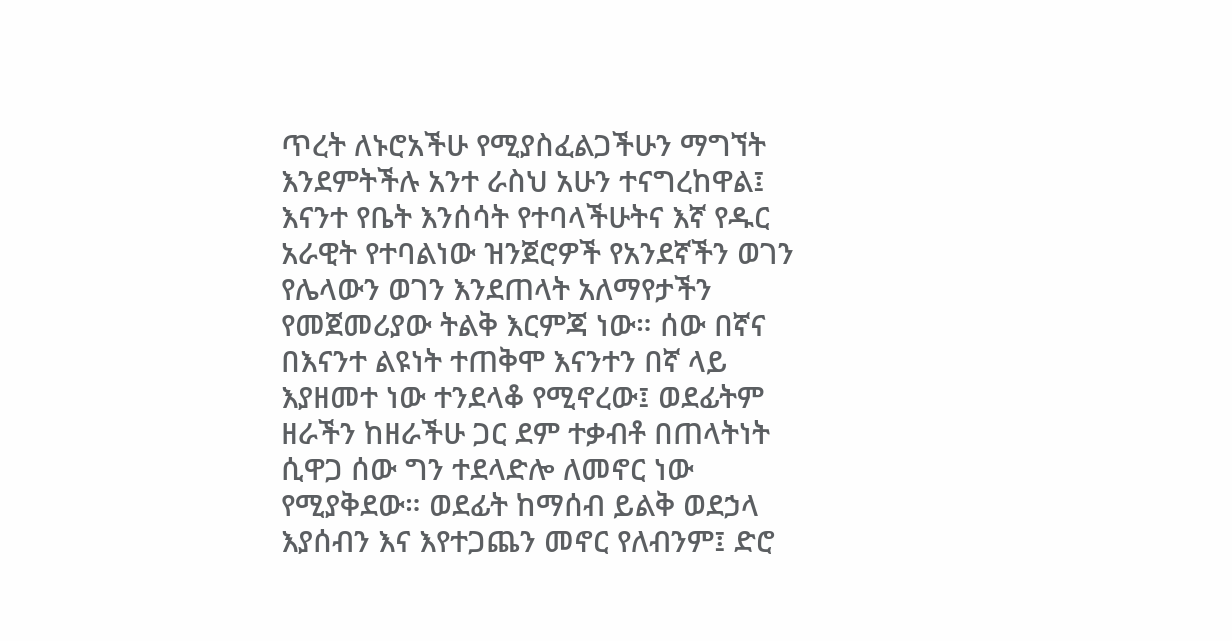ጥረት ለኑሮአችሁ የሚያስፈልጋችሁን ማግኘት እንደምትችሉ አንተ ራስህ አሁን ተናግረከዋል፤ እናንተ የቤት እንሰሳት የተባላችሁትና እኛ የዱር አራዊት የተባልነው ዝንጀሮዎች የአንደኛችን ወገን የሌላውን ወገን እንደጠላት አለማየታችን የመጀመሪያው ትልቅ እርምጃ ነው። ሰው በኛና በእናንተ ልዩነት ተጠቅሞ እናንተን በኛ ላይ እያዘመተ ነው ተንደላቆ የሚኖረው፤ ወደፊትም ዘራችን ከዘራችሁ ጋር ደም ተቃብቶ በጠላትነት ሲዋጋ ሰው ግን ተደላድሎ ለመኖር ነው የሚያቅደው። ወደፊት ከማሰብ ይልቅ ወደኃላ እያሰብን እና እየተጋጨን መኖር የለብንም፤ ድሮ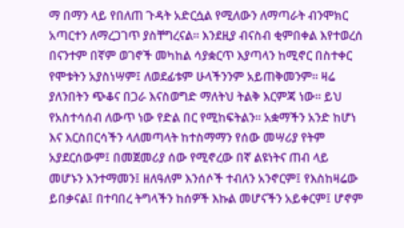ማ በማን ላይ የበለጠ ጉዳት አድርሷል የሚለውን ለማጣራት ብንሞክር አጣርተን ለማረጋገጥ ያስቸግረናል። እንደዚያ ብናስብ ቂምበቀል እየተወረሰ በናንተም በኛም ወገኖች መካከል ሳያቋርጥ እያጣላን ከሚኖር በስተቀር የሞቱትን አያስነሣም፤ ለወደፊቱም ሁላችንንም አይጠቅመንም፡፡ ዛሬ ያለንበትን ጭቆና በጋራ እናስወግድ ማለትህ ትልቅ እርምጃ ነው፡፡ ይህ የአስተሳሰብ ለውጥ ነው የድል በር የሚከፍትልን፡፡ አቋማችን አንድ ከሆነ እና እርስበርሳችን ላለመጣላት ከተስማማን የሰው መሣሪያ የትም አያደርሰውም፤ በመጀመሪያ ሰው የሚኖረው በኛ ልዩነትና ጠብ ላይ መሆኑን እንተማመን፤ ዘለዓለም እንሰሶች ተብለን አንኖርም፤ የእስከዛሬው ይበቃናል፤ በተባበረ ትግላችን ከሰዎች እኩል መሆናችን አይቀርም፤ ሆኖም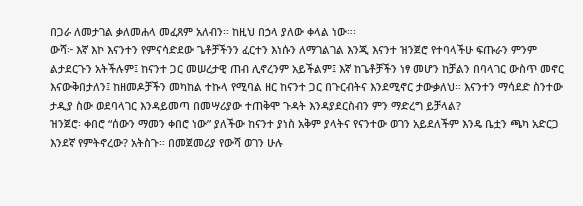በጋራ ለመታገል ቃለመሐላ መፈጸም አለብን። ከዚህ በኃላ ያለው ቀላል ነው።፡
ውሻ፦ እኛ እኮ እናንተን የምናሳድደው ጌቶቻችንን ፈርተን እነሱን ለማገልገል እንጂ እናንተ ዝንጀሮ የተባላችሁ ፍጡራን ምንም ልታደርጉን አትችሉም፤ ከናንተ ጋር መሠረታዊ ጠብ ሊኖረንም አይችልም፤ እኛ ከጌቶቻችን ነፃ መሆን ከቻልን በባላገር ውስጥ መኖር እናውቅበታለን፤ ከዘመዶቻችን መካከል ተኩላ የሚባል ዘር ከናንተ ጋር በጉርብትና እንደሚኖር ታውቃለህ። እናንተን ማሳደድ ስንተው ታዲያ ስው ወደባላገር እንዳይመጣ በመሣሪያው ተጠቅሞ ጉዳት እንዳያደርስብን ምን ማድረግ ይቻላል?
ዝንጀሮ፡ ቀበሮ “ሰውን ማመን ቀበሮ ነው” ያለችው ከናንተ ያነስ አቅም ያላትና የናንተው ወገን አይደለችም እንዴ ቤቷን ጫካ አድርጋ እንደኛ የምትኖረው? አትስጉ። በመጀመሪያ የውሻ ወገን ሁሉ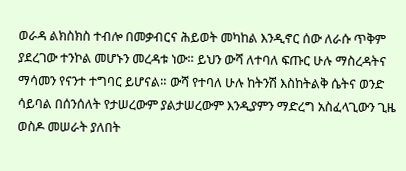ወራዳ ልክስክስ ተብሎ በመቃብርና ሕይወት መካከል እንዲኖር ሰው ለራሱ ጥቅም ያደረገው ተንኮል መሆኑን መረዳቱ ነው። ይህን ውሻ ለተባለ ፍጡር ሁሉ ማስረዳትና ማሳመን የናንተ ተግባር ይሆናል። ውሻ የተባለ ሁሉ ከትንሽ እስከትልቅ ሴትና ወንድ ሳይባል በሰንሰለት የታሠረውም ያልታሠረውም እንዲያምን ማድረግ አስፈላጊውን ጊዜ ወስዶ መሠራት ያለበት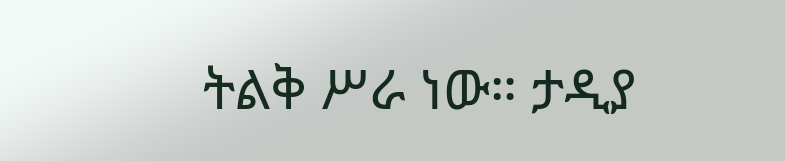ትልቅ ሥራ ነው። ታዲያ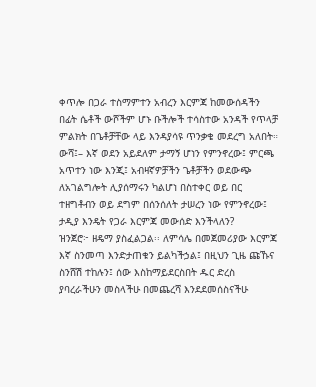ቀጥሎ በጋራ ተስማምተን አብረን እርምጃ ከመውሰዳችን በፊት ሴቶች ውሾችም ሆኑ ቡችሎች ተሳስተው አንዳች የጥላቻ ምልክት በጌቶቻቸው ላይ እንዳያሳዩ ጥንቃቄ መደረግ አለበት።
ውሻ፤– እኛ ወደን አይደለም ታማኝ ሆነን የምንኖረው፤ ምርጫ አጥተን ነው እንጂ፤ አብዛኛዎቻችን ጌቶቻችን ወደውጭ ለአገልግሎት ሊያሰማሩን ካልሆነ በስተቀር ወይ በር ተዘግቶብን ወይ ደግም በሰንሰለት ታሠረን ነው የምንኖረው፤ ታዲያ እንዴት የጋራ እርምጃ መውሰድ እንችላለን?
ዝንጀሮ፦ ዘዴማ ያስፈልጋል፡፡ ለምሳሌ በመጀመሪያው እርምጃ እኛ ስንመጣ እንድታጠቁን ይልካችኃል፤ በዚህን ጊዜ ጩኹና ስንሸሽ ተከሉን፤ ሰው እስከማይደርስበት ዱር ድረስ ያባረራችሁን መስላችሁ በመጨረሻ እንደደመሰስናችሁ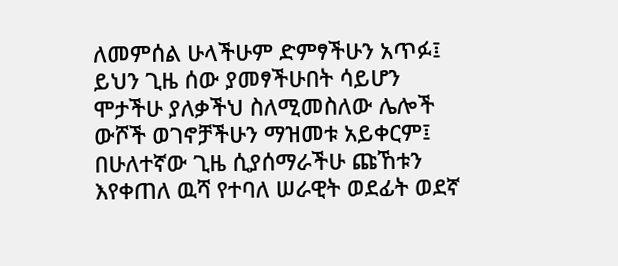ለመምሰል ሁላችሁም ድምፃችሁን አጥፉ፤ ይህን ጊዜ ሰው ያመፃችሁበት ሳይሆን ሞታችሁ ያለቃችህ ስለሚመስለው ሌሎች ውሾች ወገኖቻችሁን ማዝመቱ አይቀርም፤ በሁለተኛው ጊዜ ሲያሰማራችሁ ጩኸቱን እየቀጠለ ዉሻ የተባለ ሠራዊት ወደፊት ወደኛ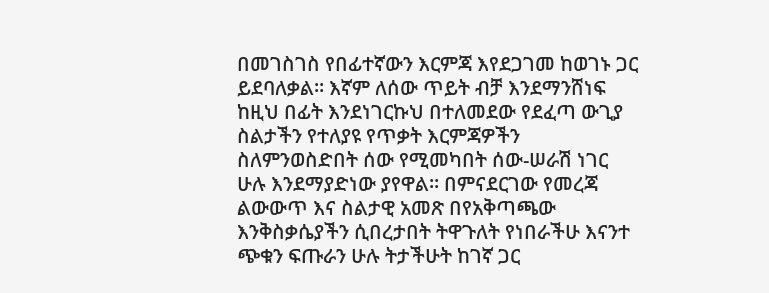በመገስገስ የበፊተኛውን እርምጃ እየደጋገመ ከወገኑ ጋር ይደባለቃል። እኛም ለሰው ጥይት ብቻ እንደማንሸነፍ ከዚህ በፊት እንደነገርኩህ በተለመደው የደፈጣ ውጊያ ስልታችን የተለያዩ የጥቃት እርምጃዎችን ስለምንወስድበት ሰው የሚመካበት ሰው-ሠራሽ ነገር ሁሉ እንደማያድነው ያየዋል። በምናደርገው የመረጃ ልውውጥ እና ስልታዊ አመጽ በየአቅጣጫው እንቅስቃሴያችን ሲበረታበት ትዋጉለት የነበራችሁ እናንተ ጭቁን ፍጡራን ሁሉ ትታችሁት ከገኛ ጋር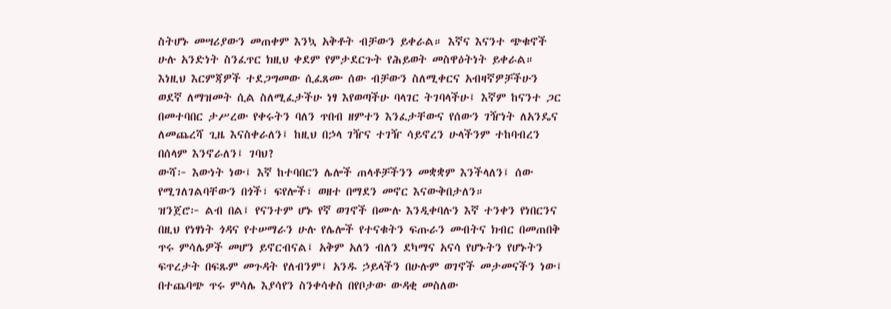ስትሆኑ መሣሪያውን መጠቀም እንኳ አቅቶት ብቻውን ይቀራል። እኛና እናንተ ጭቁኖች ሁሉ አንድነት ስንፈጥር ክዚህ ቀደም የምታደርጉት የሕይወት መስዋዕትነት ይቀራል። እነዚህ እርምጃዎች ተደጋግመው ሲፈጸሙ ሰው ብቻውን ስለሚቀርና አብዛኛዎቻችሁን ወደኛ ለማዝመት ሲል ስለሚፈታችሁ ነፃ እየወጣችሁ ባላገር ትገባላችሁ፤ እኛም ከናንተ ጋር በመተባበር ታሥረው የቀሩትን ባለን ጥበብ ዘምተን እንፈታቸውና የሰውን ገዥነት ለአንዴና ለመጨረሻ ጊዜ እናስቀራለን፤ ከዚህ በኃላ ገዥና ተገዥ ሳይኖረን ሁላችንም ተከባብረን በሰላም እንኖራለን፤ ገባህ?
ውሻ፦ እውነት ነው፤ እኛ ከተባበርን ሌሎች ጠላቶቻችንን መቋቋም እንችላለን፤ ሰው የሚገለገልባቸውን በጎች፣ ፍየሎች፣ ወዘተ በማደን መኖር እናውቅበታለን።
ዝንጀሮ፦ ልብ በል፤ የናንተም ሆኑ የኛ ወገኖች በሙሉ እንዲቀባሉን እኛ ተንቀን የነበርንና በዚህ የነፃነት ጎዳና የተሠማራን ሁሉ የሌሎች የተናቁትን ፍጡራን መብትና ክብር በመጠበቅ ጥሩ ምሳሌዎች መሆን ይኖርብናል፤ አቅም አለን ብለን ደካማና አናሳ የሆኑትን የሆኑትን ፍጥረታት በፍጹም መጉዳት የለብንም፤ አንዱ ኃይላችን በሁሉም ወገኖች መታመናችን ነው፤ በተጨባጭ ጥሩ ምሳሌ እያሳየን ስንቀሳቀስ በየቦታው ውዳቂ መስለው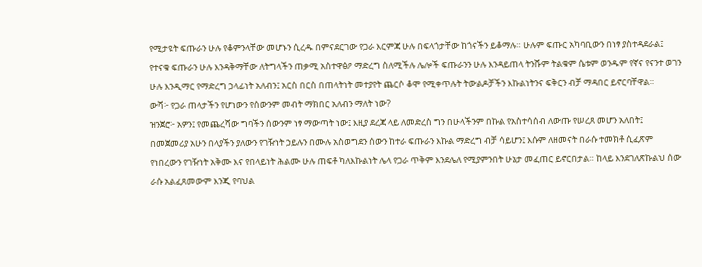የሚታዩት ፍጡራን ሁሉ የቆምንላቸው መሆኑን ሲረዱ በምናደርገው የጋራ እርምጃ ሁሉ በፍላጎታቸው ከጎናችን ይቆማሉ። ሁሉም ፍጡር አካባቢውን በነፃ ያስተዳደራል፤ የተናቁ ፍጡራን ሁሉ እንዳቅማቸው ለትግላችን ጠቃሚ አስተዋፅዖ ማድረግ ስለሚችሉ ሌሎች ፍጡራንን ሁሉ እንዳይጠላ ትንሹም ትልቁም ሴቱም ወንዱም የኛና የናንተ ወገን ሁሉ እንዲማር የማድረግ ኃላፊነት አለብን፤ አርስ በርስ በጠላትነት መተያየት ጨርሶ ቆሞ የሚቀጥሉት ትውልዶቻችን እኩልነትንና ፍቅርን ብቻ ማዳበር ይኖርባቸዋል።
ውሻ፦ የጋራ ጠላታችን የሆነውን የሰውንም መብት ማክበር አለብን ማለት ነው?
ዝንጀሮ፦ አዎን፤ የመጨረሻው ግባችን ሰውንም ነፃ ማውጣት ነው፤ እዚያ ደረጃ ላይ ለመድረስ ግን በሁላችንም በኩል የአስተሳሰብ ለውጡ የሠረጸ መሆን አለበት፤ በመጀመሪያ አሁን በላያችን ያለውን የገዥነት ኃይሉን በሙሉ አስወግደን ሰውን ከተራ ፍጡራን እኩል ማድረግ ብቻ ሳይሆን፤ እሱም ለዘመናት በራሱ ተመክቶ ሲፈጽም የነበረውን የገዥነት አቅሙ እና የበላይነት ሕልሙ ሁሉ ጠፍቶ ካለእኩልነት ሌላ የጋራ ጥቅም እንደሌለ የሚያምንበት ሁኔታ መፈጠር ይኖርበታል። ከላይ እንደገለጽኩልህ ሰው ራሱ አልፈጸመውም እንጂ የባህል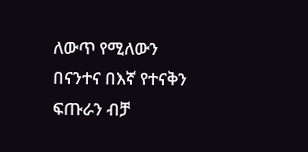ለውጥ የሚለውን በናንተና በእኛ የተናቅን ፍጡራን ብቻ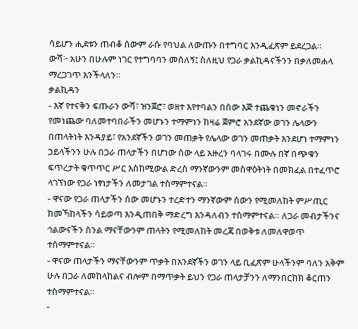ሳይሆን ሒደቱን ጠብቆ ሰውም ራሱ የባህል ለውጡን በተግባር እንዲፈጽም ይደረጋል።
ውሻ፦ አሁን በሁሉም ነገር የተግባባን መሰለኝ፤ ስለዚህ የጋራ ቃልኪዳናችንን በቃለመሐላ ማረጋገጥ እንችላለን።
ቃልኪዳን
- እኛ የተናቅን ፍጡራን ውሻ፣ ዝንጀሮ፣ ወዘተ እየተባልን በሰው እጅ ተጨቁነን መኖራችን የመነጨው ባለመተባበራችን መሆኑን ተማምነን ከዛሬ ጀምሮ አንደኛው ወገን ሌላውን በጠላትነት እንዳያይ፣ የአንደኛችን ወገን መጠቃት የሌላው ወገን መጠቃት እንደሆነ ተማምነን ኃይላችንን ሁሉ በጋራ ጠላታችን በሆነው ሰው ላይ አዙረን ባላገሩ በሙሉ በኛ በጭቁን ፍጥረታት ቁጥጥር ሥር እስከሚውል ድረስ ማንኛውንም መስዋዕትነት በመክፈል በተፈጥሮ ላገኘነው የጋራ ነፃነታችን ለመታገል ተስማምተናል።
- ዋናው የጋራ ጠላታችን ሰው መሆኑን ተረድተን ማንኛውም ሰውን የሚመለከት ምሥጢር ከመኻከላችን ሳይወጣ እንዲጠበቅ ማድረግ እንዳለብን ተስማምተናል። ለጋራ መብታችንና ኅልውናችን ስንል ማናቸውንም ጠላትን የሚመለከት መረጃ በወቅቱ ለመለዋወጥ ተስማምተናል።
- ዋናው ጠላታችን ማናቸውንም ጥቃት በአንደኛችን ወገን ላይ ቢፈጽም ሁላችንም ባለን አቅም ሁሉ በጋራ ለመከላከልና ብሎም በማጥቃት ይህን የጋራ ጠላታቻንን ለማንበርከክ ቆርጠን ተስማምተናል።
-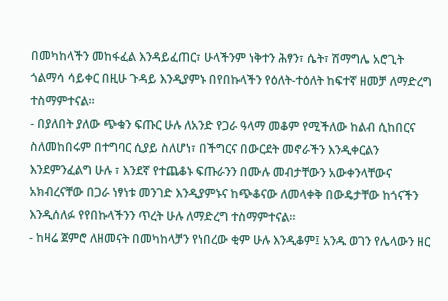በመካከላችን መከፋፈል እንዳይፈጠር፣ ሁላችንም ነቅተን ሕፃን፣ ሴት፣ ሽማግሌ አሮጊት ጎልማሳ ሳይቀር በዚሁ ጉዳይ እንዲያምኑ በየበኩላችን የዕለት-ተዕለት ከፍተኛ ዘመቻ ለማድረግ ተስማምተናል።
- በያለበት ያለው ጭቁን ፍጡር ሁሉ ለአንድ የጋራ ዓላማ መቆም የሚችለው ከልብ ሲከበርና ስለመከበሩም በተግባር ሲያይ ስለሆነ፣ በችግርና በውርደት መኖራችን እንዲቀርልን እንደምንፈልግ ሁሉ ፣ እንደኛ የተጨቆኑ ፍጡራንን በሙሉ መብታቸውን አውቀንላቸውና አክብረናቸው በጋራ ነፃነቱ መንገድ እንዲያምኑና ከጭቆናው ለመላቀቅ በውዴታቸው ከጎናችን እንዲሰለፉ የየበኩላችንን ጥረት ሁሉ ለማድረግ ተስማምተናል።
- ከዛሬ ጀምሮ ለዘመናት በመካከላቻን የነበረው ቂም ሁሉ እንዲቆም፤ አንዱ ወገን የሌላውን ዘር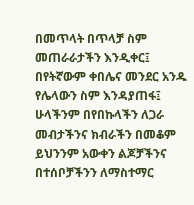በመጥላት በጥላቻ ስም መጠራራታችን እንዲቀር፤ በየትኛውም ቀበሌና መንደር አንዱ የሌላውን ስም እንዳያጠፋ፤ ሁላችንም በየበኩላችን ለጋራ መብታችንና ክብራችን በመቆም ይህንንም አውቀን ልጆቻችንና በተሰቦቻችንን ለማስተማር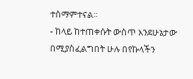ተስማምተናል።
- ከላይ ከተጠቀሱት ውስጥ እንደሁኔታው በሚያስፈልግበት ሁሉ በየኩላችን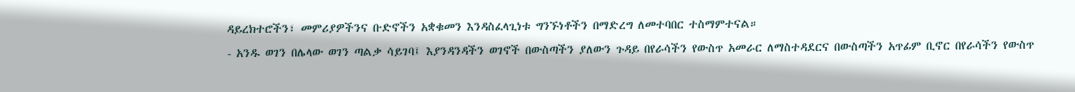ዳይረክተሮችን፣ መምሪያዎችንና ቡድኖችን አቋቁመን እንዳስፈላጊነቱ ግንኙነቶችን በማድረግ ለመተባበር ተስማምተናል።
- አንዱ ወገን በሌላው ወገን ጣልቃ ሳይገባ፤ እያንዳንዳችን ወገኖች በውስጣችን ያለውን ጉዳይ በየራሳችን የውስጥ አመራር ለማስተዳደርና በውስጣችን አጥፊም ቢኖር በየራሳችን የውስጥ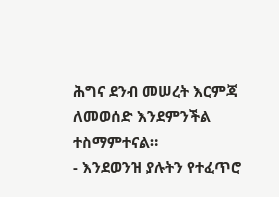ሕግና ደንብ መሠረት እርምጃ ለመወሰድ እንደምንችል ተስማምተናል።
- እንደወንዝ ያሉትን የተፈጥሮ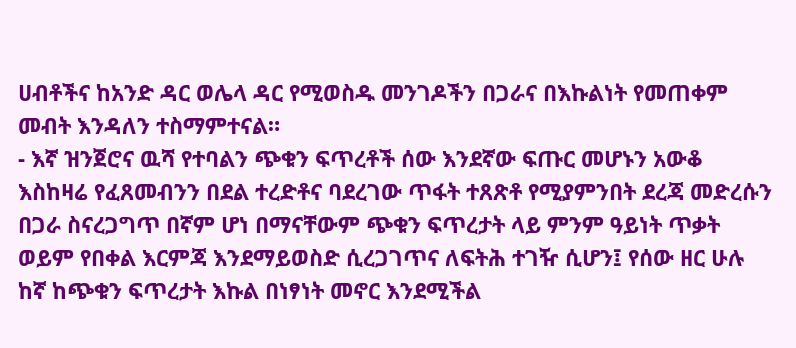ሀብቶችና ከአንድ ዳር ወሌላ ዳር የሚወስዱ መንገዶችን በጋራና በእኩልነት የመጠቀም መብት እንዳለን ተስማምተናል።
- እኛ ዝንጀሮና ዉሻ የተባልን ጭቁን ፍጥረቶች ሰው እንደኛው ፍጡር መሆኑን አውቆ እስከዛሬ የፈጸመብንን በደል ተረድቶና ባደረገው ጥፋት ተጸጽቶ የሚያምንበት ደረጃ መድረሱን በጋራ ስናረጋግጥ በኛም ሆነ በማናቸውም ጭቁን ፍጥረታት ላይ ምንም ዓይነት ጥቃት ወይም የበቀል እርምጃ እንደማይወስድ ሲረጋገጥና ለፍትሕ ተገዥ ሲሆን፤ የሰው ዘር ሁሉ ከኛ ከጭቁን ፍጥረታት እኩል በነፃነት መኖር እንደሚችል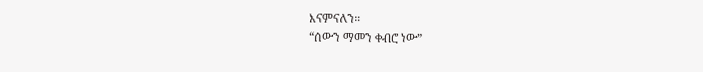እናምናለን።
“ሰውን ማመን ቀብሮ ነው”